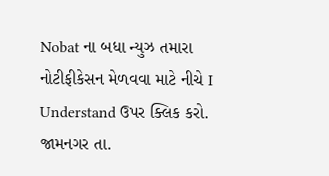Nobat ના બધા ન્યુઝ તમારા નોટીફીકેસન મેળવવા માટે નીચે I Understand ઉપર ક્લિક કરો.
જામનગર તા.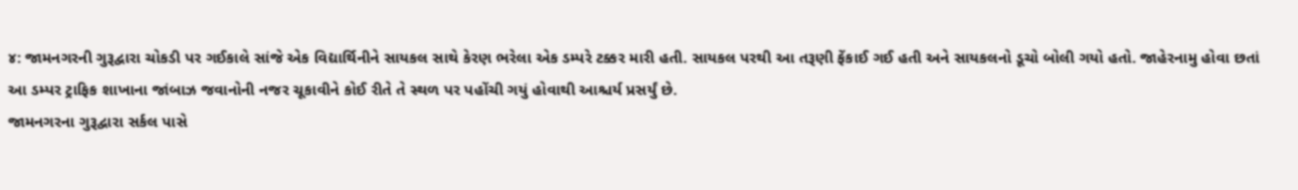૪: જામનગરની ગુરૂદ્વારા ચોકડી પર ગઈકાલે સાંજે એક વિદ્યાર્થિનીને સાયકલ સાથે કેરણ ભરેલા એક ડમ્પરે ટક્કર મારી હતી. સાયકલ પરથી આ તરૂણી ફેંકાઈ ગઈ હતી અને સાયકલનો ડૂચો બોલી ગયો હતો. જાહેરનામુ હોવા છતાં આ ડમ્પર ટ્રાફિક શાખાના જાંબાઝ જવાનોની નજર ચૂકાવીને કોઈ રીતે તે સ્થળ પર પહોંચી ગયું હોવાથી આશ્ચર્ય પ્રસર્યું છે.
જામનગરના ગુરૂદ્વારા સર્કલ પાસે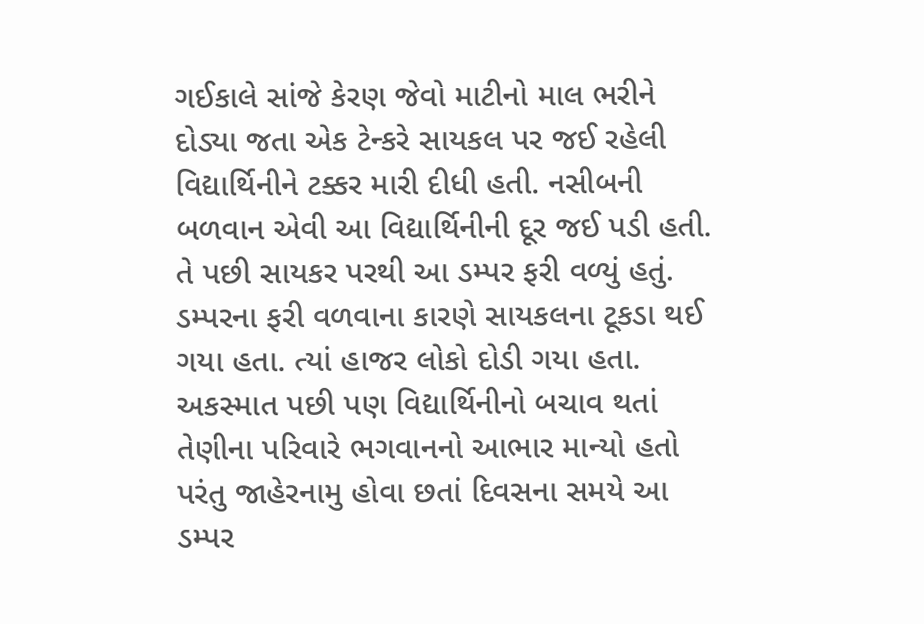ગઈકાલે સાંજે કેરણ જેવો માટીનો માલ ભરીને દોડ્યા જતા એક ટેન્કરે સાયકલ પર જઈ રહેલી વિદ્યાર્થિનીને ટક્કર મારી દીધી હતી. નસીબની બળવાન એવી આ વિદ્યાર્થિનીની દૂર જઈ પડી હતી. તે પછી સાયકર પરથી આ ડમ્પર ફરી વળ્યું હતું.
ડમ્પરના ફરી વળવાના કારણે સાયકલના ટૂકડા થઈ ગયા હતા. ત્યાં હાજર લોકો દોડી ગયા હતા. અકસ્માત પછી પણ વિદ્યાર્થિનીનો બચાવ થતાં તેણીના પરિવારે ભગવાનનો આભાર માન્યો હતો પરંતુ જાહેરનામુ હોવા છતાં દિવસના સમયે આ ડમ્પર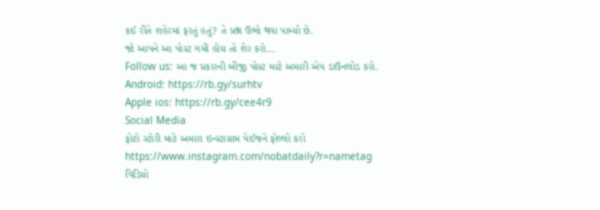કઈ રીતે શહેરમાં ફરતું હતું? તે પ્રશ્ન ઉભો થવા પામ્યો છે.
જો આપને આ પોસ્ટ ગમી હોય તો શેર કરો...
Follow us: આ જ પ્રકારની બીજી પોસ્ટ માટે અમારી એપ ડાઉનલોડ કરો.
Android: https://rb.gy/surhtv
Apple ios: https://rb.gy/cee4r9
Social Media
ફોટો સ્ટોરી માટે અમારા ઇન્સ્ટાગ્રામ પેઈજને ફોલ્લો કરો
https://www.instagram.com/nobatdaily?r=nametag
વિડિયો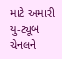માટે અમારી યુ-ટ્યૂબ ચેનલને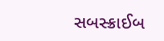સબસ્ક્રાઈબ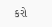કરો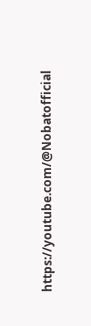https://youtube.com/@Nobatofficial